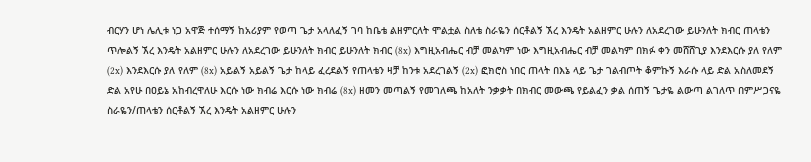ብርሃን ሆነ ሌሊቱ ነጋ አዋጅ ተሰማኝ ከአሪያም የወጣ ጌታ አላለፈኝ ገባ ከቤቴ ልዘምርለት ሞልቷል ስለቴ ስራዬን ሰርቶልኝ ኧረ እንዴት አልዘምር ሁሉን ለአደረገው ይሁንለት ክብር ጠላቴን ጥሎልኝ ኧረ እንዴት አልዘምር ሁሉን ለአደረገው ይሁንለት ክብር ይሁንለት ክብር (8x) እግዚአብሔር ብቻ መልካም ነው እግዚአብሔር ብቻ መልካም በክፉ ቀን መሸሸጊያ እንደእርሱ ያለ የለም (2x) እንደእርሱ ያለ የለም (8x) አይልኝ አይልኝ ጌታ ከላይ ፈረደልኝ የጠላቴን ዛቻ ከንቱ አደረገልኝ (2x) ፎክሮስ ነበር ጠላት በእኔ ላይ ጌታ ገልብጦት ቆምኩኝ እራሱ ላይ ድል አስለመደኝ ድል አየሁ በዐይኔ አከብረዋለሁ እርሱ ነው ክብሬ እርሱ ነው ክብሬ (8x) ዘመን መጣልኝ የመገለጫ ከአለት ንቃቃት በክብር መውጫ የይልፈን ቃል ሰጠኝ ጌታዬ ልውጣ ልገለጥ በምሥጋናዬ ስራዬን/ጠላቴን ሰርቶልኝ ኧረ እንዴት አልዘምር ሁሉን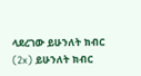ላደረገው ይሁንለት ክብር (2x) ይሁንለት ክብር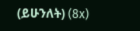(ይሁንለት) (8x)